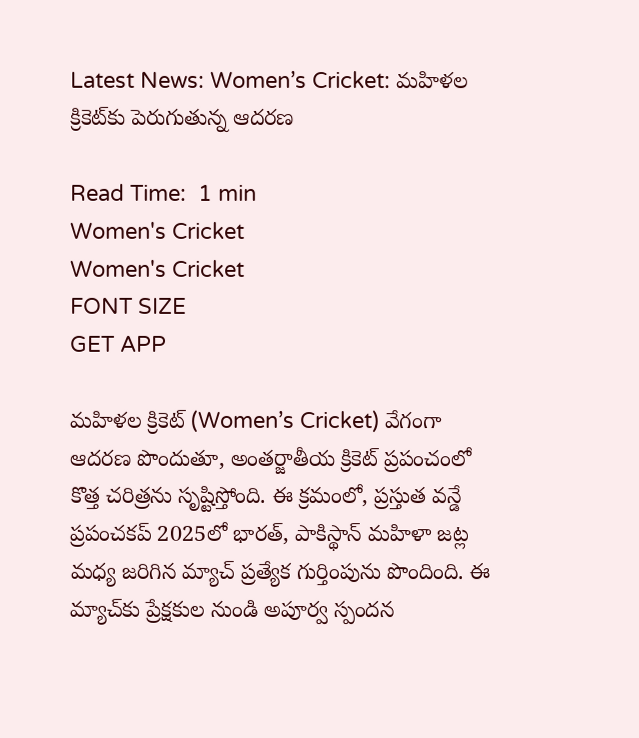Latest News: Women’s Cricket: మహిళల క్రికెట్‌కు పెరుగుతున్న ఆదరణ

Read Time:  1 min
Women's Cricket
Women's Cricket
FONT SIZE
GET APP

మహిళల క్రికెట్ (Women’s Cricket) వేగంగా ఆదరణ పొందుతూ, అంతర్జాతీయ క్రికెట్ ప్రపంచంలో కొత్త చరిత్రను సృష్టిస్తోంది. ఈ క్రమంలో, ప్రస్తుత వన్డే ప్రపంచకప్ 2025లో భారత్, పాకిస్థాన్ మహిళా జట్ల మధ్య జరిగిన మ్యాచ్ ప్రత్యేక గుర్తింపును పొందింది. ఈ మ్యాచ్‌కు ప్రేక్షకుల నుండి అపూర్వ స్పందన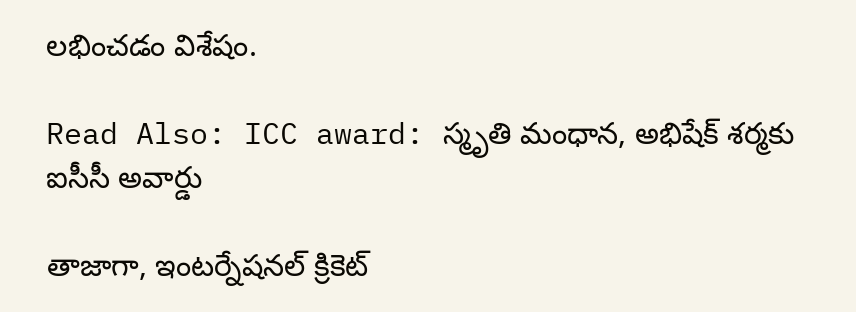లభించడం విశేషం.

Read Also: ICC award: స్మృతి మంధాన, అభిషేక్ శర్మకు ఐసీసీ అవార్డు

తాజాగా, ఇంటర్నేషనల్ క్రికెట్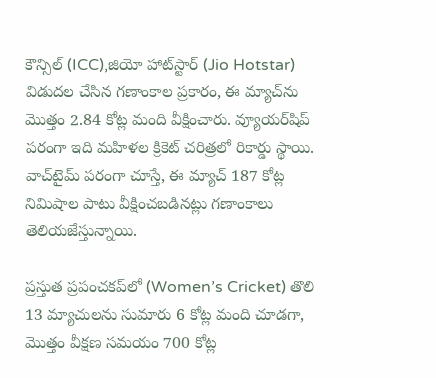కౌన్సిల్ (ICC),జియో హాట్‌స్టార్ (Jio Hotstar) విడుదల చేసిన గణాంకాల ప్రకారం, ఈ మ్యాచ్‌ను మొత్తం 2.84 కోట్ల మంది వీక్షించారు. వ్యూయర్‌షిప్ పరంగా ఇది మహిళల క్రికెట్ చరిత్రలో రికార్డు స్థాయి. వాచ్‌టైమ్ పరంగా చూస్తే, ఈ మ్యాచ్ 187 కోట్ల నిమిషాల పాటు వీక్షించబడినట్లు గణాంకాలు తెలియజేస్తున్నాయి.

ప్రస్తుత ప్రపంచకప్‌లో (Women’s Cricket) తొలి 13 మ్యాచులను సుమారు 6 కోట్ల మంది చూడగా, మొత్తం వీక్షణ సమయం 700 కోట్ల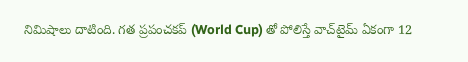నిమిషాలు దాటింది. గత ప్రపంచకప్‌ (World Cup) తో పోలిస్తే వాచ్‌టైమ్ ఏకంగా 12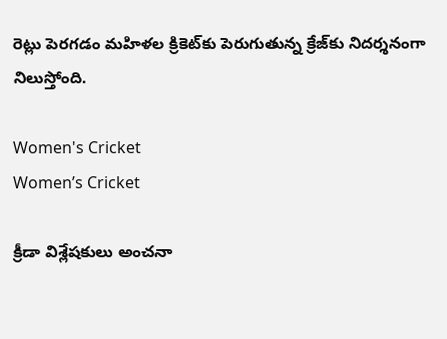రెట్లు పెరగడం మహిళల క్రికెట్‌కు పెరుగుతున్న క్రేజ్‌కు నిదర్శనంగా నిలుస్తోంది.

Women's Cricket
Women’s Cricket

క్రీడా విశ్లేషకులు అంచనా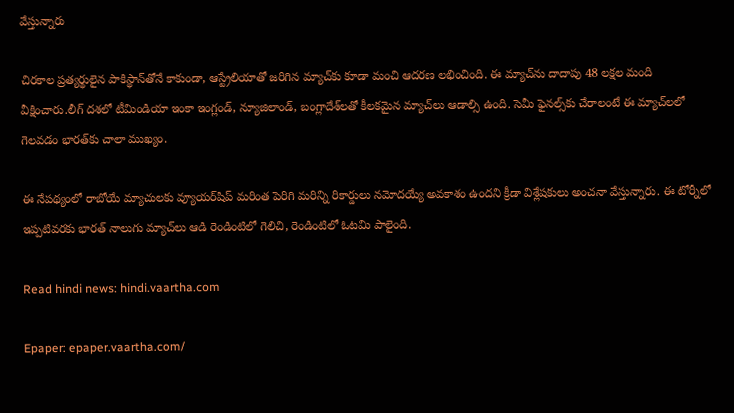వేస్తున్నారు

చిరకాల ప్రత్యర్థులైన పాకిస్థాన్‌తోనే కాకుండా, ఆస్ట్రేలియాతో జరిగిన మ్యాచ్‌కు కూడా మంచి ఆదరణ లభించింది. ఈ మ్యాచ్‌ను దాదాపు 48 లక్షల మంది వీక్షించారు.లీగ్ దశలో టీమిండియా ఇంకా ఇంగ్లండ్, న్యూజిలాండ్, బంగ్లాదేశ్‌లతో కీలకమైన మ్యాచ్‌లు ఆడాల్సి ఉంది. సెమీ ఫైనల్స్‌కు చేరాలంటే ఈ మ్యాచ్‌లలో గెలవడం భారత్‌కు చాలా ముఖ్యం.

ఈ నేపథ్యంలో రాబోయే మ్యాచులకు వ్యూయర్‌షిప్‌ మరింత పెరిగి మరిన్ని రికార్డులు నమోదయ్యే అవకాశం ఉందని క్రీడా విశ్లేషకులు అంచనా వేస్తున్నారు. ఈ టోర్నీలో ఇప్పటివరకు భారత్ నాలుగు మ్యాచ్‌లు ఆడి రెండింటిలో గెలిచి, రెండింటిలో ఓటమి పాలైంది.

Read hindi news: hindi.vaartha.com

Epaper: epaper.vaartha.com/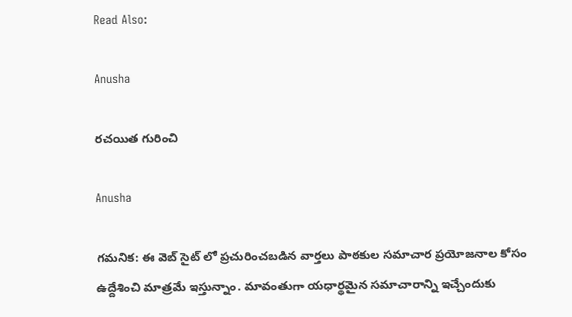Read Also:

Anusha

రచయిత గురించి

Anusha

గమనిక: ఈ వెబ్ సైట్ లో ప్రచురించబడిన వార్తలు పాఠకుల సమాచార ప్రయోజనాల కోసం ఉద్దేశించి మాత్రమే ఇస్తున్నాం. మావంతుగా యధార్థమైన సమాచారాన్ని ఇచ్చేందుకు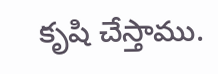కృషి చేస్తాము.